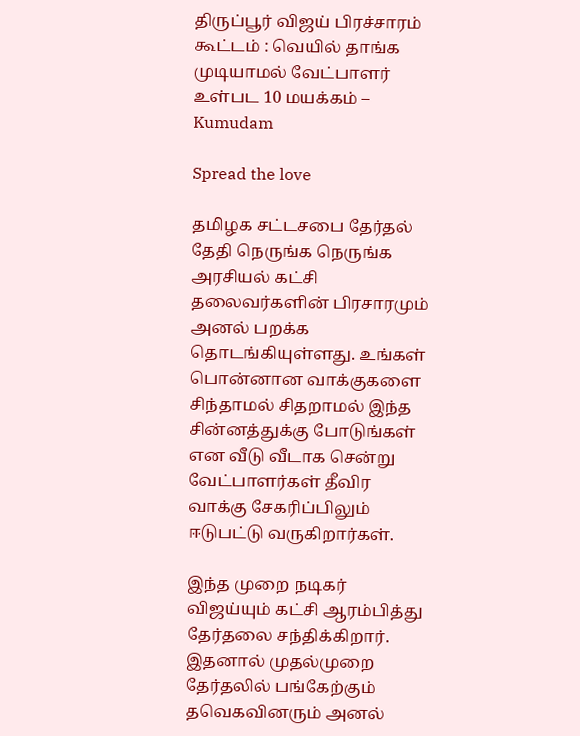திருப்பூர் விஜய் பிரச்சாரம் கூட்டம் : வெயில் தாங்க முடியாமல் வேட்பாளர் உள்பட 10 மயக்கம் – Kumudam

Spread the love

தமிழக சட்டசபை தேர்தல் தேதி நெருங்க நெருங்க அரசியல் கட்சி தலைவர்களின் பிரசாரமும் அனல் பறக்க தொடங்கியுள்ளது. உங்கள் பொன்னான வாக்குகளை சிந்தாமல் சிதறாமல் இந்த சின்னத்துக்கு போடுங்கள் என வீடு வீடாக சென்று வேட்பாளர்கள் தீவிர வாக்கு சேகரிப்பிலும் ஈடுபட்டு வருகிறார்கள்.

இந்த முறை நடிகர் விஜய்யும் கட்சி ஆரம்பித்து தேர்தலை சந்திக்கிறார். இதனால் முதல்முறை தேர்தலில் பங்கேற்கும் தவெகவினரும் அனல்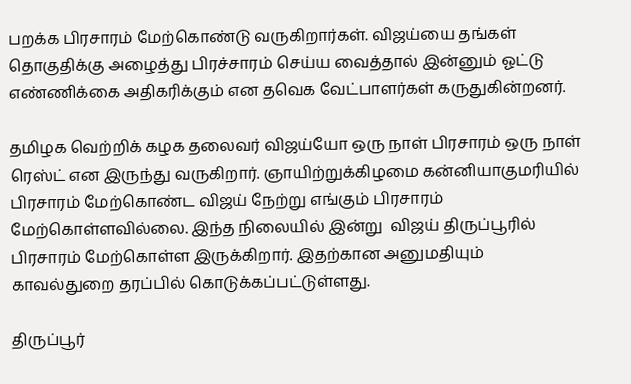பறக்க பிரசாரம் மேற்கொண்டு வருகிறார்கள். விஜய்யை தங்கள் தொகுதிக்கு அழைத்து பிரச்சாரம் செய்ய வைத்தால் இன்னும் ஓட்டு எண்ணிக்கை அதிகரிக்கும் என தவெக வேட்பாளர்கள் கருதுகின்றனர்.

தமிழக வெற்றிக் கழக தலைவர் விஜய்யோ ஒரு நாள் பிரசாரம் ஒரு நாள் ரெஸ்ட் என இருந்து வருகிறார். ஞாயிற்றுக்கிழமை கன்னியாகுமரியில் பிரசாரம் மேற்கொண்ட விஜய் நேற்று எங்கும் பிரசாரம் மேற்கொள்ளவில்லை. இந்த நிலையில் இன்று  விஜய் திருப்பூரில் பிரசாரம் மேற்கொள்ள இருக்கிறார். இதற்கான அனுமதியும் காவல்துறை தரப்பில் கொடுக்கப்பட்டுள்ளது.

திருப்பூர்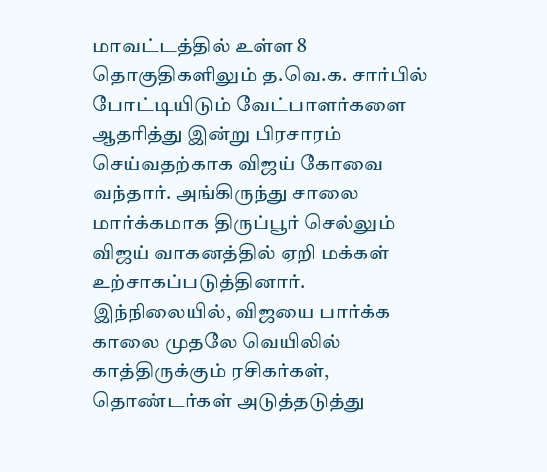மாவட்டத்தில் உள்ள 8 தொகுதிகளிலும் த.வெ.க. சார்பில் போட்டியிடும் வேட்பாளர்களை ஆதரித்து இன்று பிரசாரம் செய்வதற்காக விஜய் கோவை வந்தார். அங்கிருந்து சாலை மார்க்கமாக திருப்பூர் செல்லும் விஜய் வாகனத்தில் ஏறி மக்கள் உற்சாகப்படுத்தினார். இந்நிலையில், விஜயை பார்க்க காலை முதலே வெயிலில் காத்திருக்கும் ரசிகர்கள், தொண்டர்கள் அடுத்தடுத்து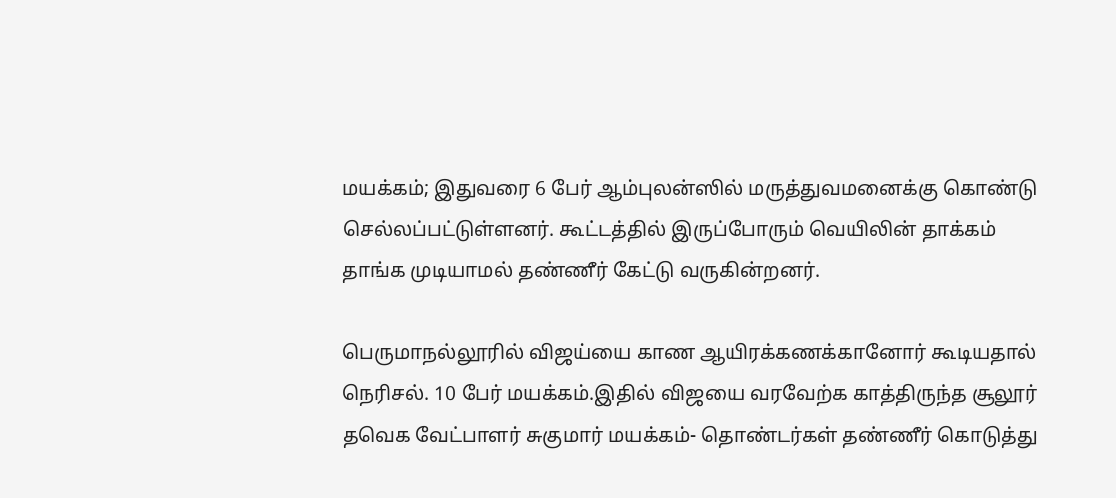மயக்கம்; இதுவரை 6 பேர் ஆம்புலன்ஸில் மருத்துவமனைக்கு கொண்டு செல்லப்பட்டுள்ளனர். கூட்டத்தில் இருப்போரும் வெயிலின் தாக்கம் தாங்க முடியாமல் தண்ணீர் கேட்டு வருகின்றனர்.

பெருமாநல்லூரில் விஜய்யை காண ஆயிரக்கணக்கானோர் கூடியதால் நெரிசல். 10 பேர் மயக்கம்.இதில் விஜயை வரவேற்க காத்திருந்த சூலூர் தவெக வேட்பாளர் சுகுமார் மயக்கம்- தொண்டர்கள் தண்ணீர் கொடுத்து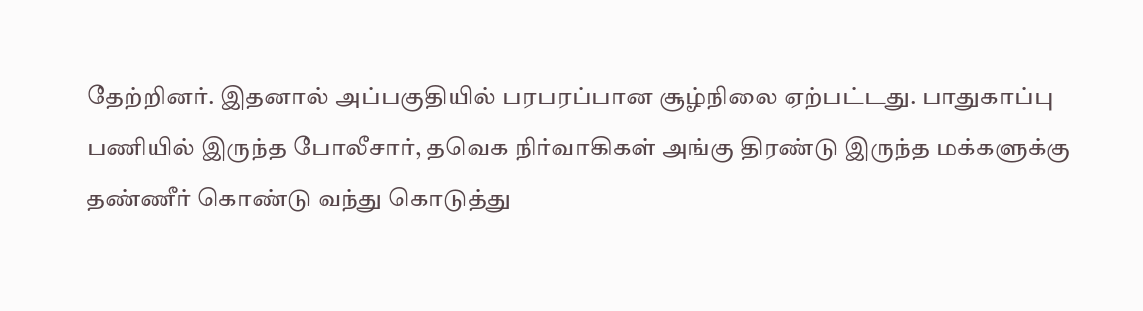தேற்றினர். இதனால் அப்பகுதியில் பரபரப்பான சூழ்நிலை ஏற்பட்டது. பாதுகாப்பு பணியில் இருந்த போலீசார், தவெக நிர்வாகிகள் அங்கு திரண்டு இருந்த மக்களுக்கு தண்ணீர் கொண்டு வந்து கொடுத்து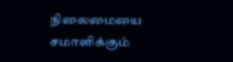நிலைமையை சமாளிக்கும்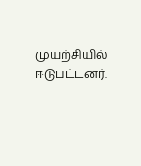முயற்சியில் ஈடுபட்டனர்.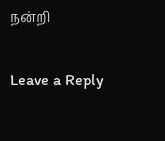நன்றி

Leave a Reply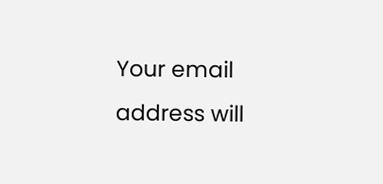Your email address will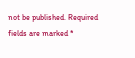not be published. Required fields are marked *